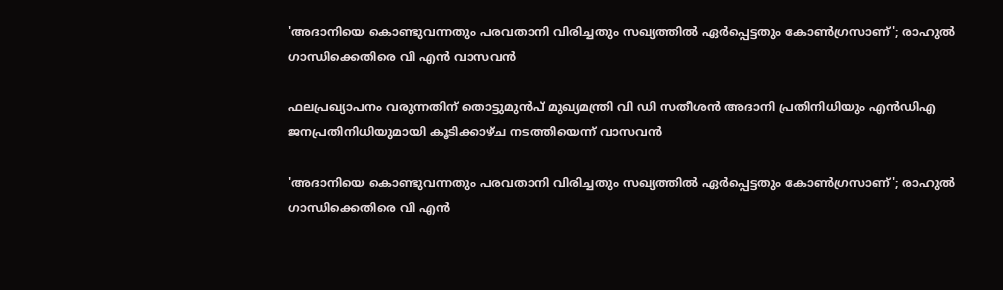'അദാനിയെ കൊണ്ടുവന്നതും പരവതാനി വിരിച്ചതും സഖ്യത്തിൽ ഏർപ്പെട്ടതും കോൺഗ്രസാണ്'; രാഹുൽ ഗാന്ധിക്കെതിരെ വി എൻ വാസവൻ

ഫലപ്രഖ്യാപനം വരുന്നതിന് തൊട്ടുമുന്‍പ് മുഖ്യമന്ത്രി വി ഡി സതീശന്‍ അദാനി പ്രതിനിധിയും എന്‍ഡിഎ ജനപ്രതിനിധിയുമായി കൂടിക്കാഴ്ച നടത്തിയെന്ന് വാസവൻ

'അദാനിയെ കൊണ്ടുവന്നതും പരവതാനി വിരിച്ചതും സഖ്യത്തിൽ ഏർപ്പെട്ടതും കോൺഗ്രസാണ്'; രാഹുൽ ഗാന്ധിക്കെതിരെ വി എൻ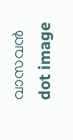വാസവൻ
dot image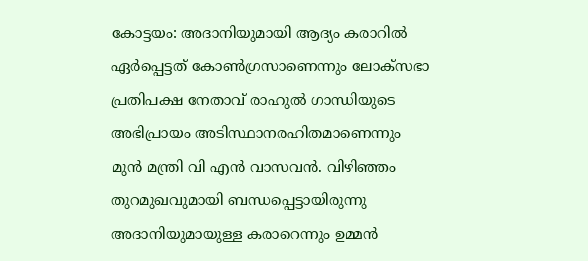കോട്ടയം: അദാനിയുമായി ആദ്യം കരാറില്‍ ഏര്‍പ്പെട്ടത് കോണ്‍ഗ്രസാണെന്നും ലോക്‌സഭാ പ്രതിപക്ഷ നേതാവ് രാഹുല്‍ ഗാന്ധിയുടെ അഭിപ്രായം അടിസ്ഥാനരഹിതമാണെന്നും മുന്‍ മന്ത്രി വി എന്‍ വാസവന്‍. വിഴിഞ്ഞം തുറമുഖവുമായി ബന്ധപ്പെട്ടായിരുന്നു അദാനിയുമായുള്ള കരാറെന്നും ഉമ്മന്‍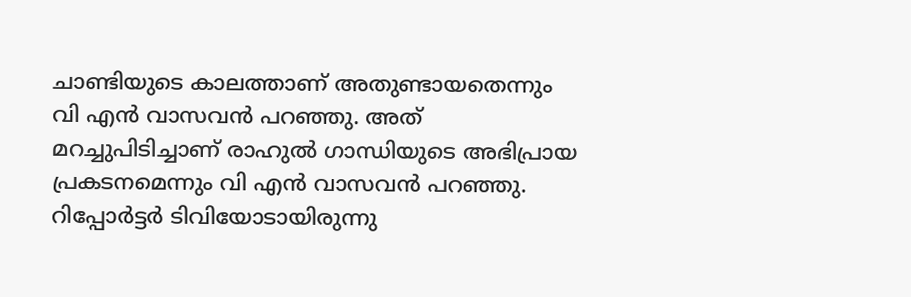ചാണ്ടിയുടെ കാലത്താണ് അതുണ്ടായതെന്നും വി എന്‍ വാസവന്‍ പറഞ്ഞു. അത് മറച്ചുപിടിച്ചാണ് രാഹുല്‍ ഗാന്ധിയുടെ അഭിപ്രായ പ്രകടനമെന്നും വി എന്‍ വാസവന്‍ പറഞ്ഞു. റിപ്പോര്‍ട്ടര്‍ ടിവിയോടായിരുന്നു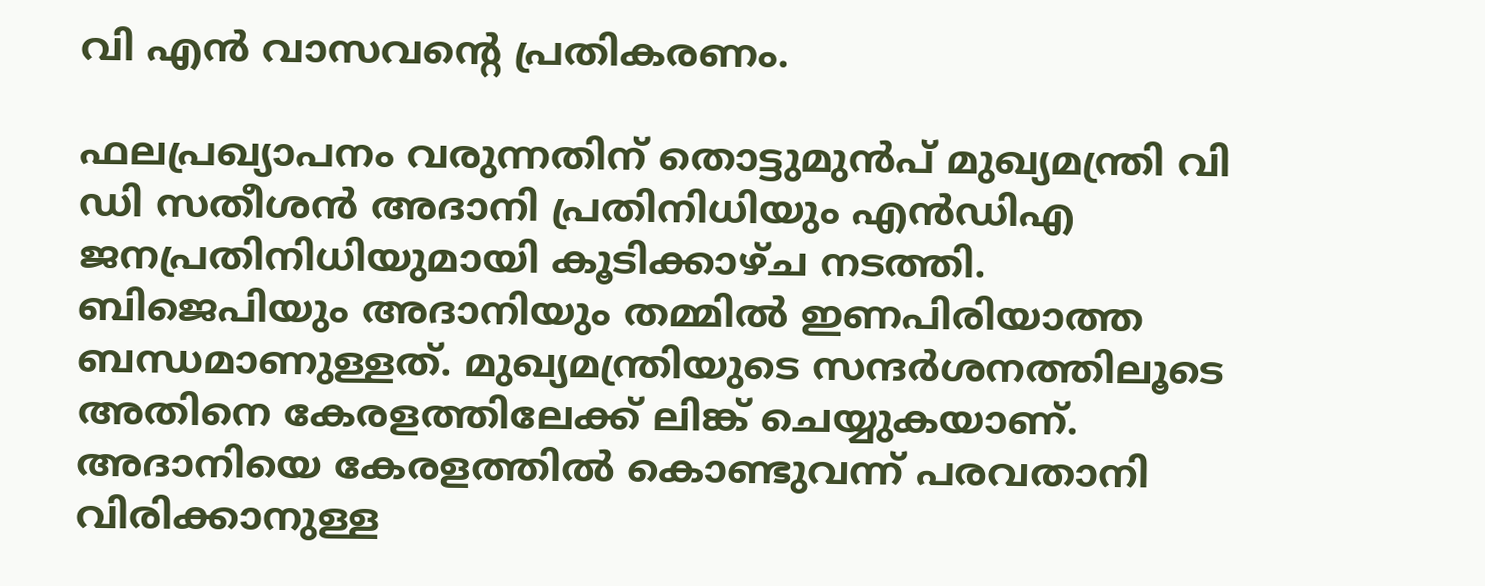വി എന്‍ വാസവന്റെ പ്രതികരണം.

ഫലപ്രഖ്യാപനം വരുന്നതിന് തൊട്ടുമുന്‍പ് മുഖ്യമന്ത്രി വി ഡി സതീശന്‍ അദാനി പ്രതിനിധിയും എന്‍ഡിഎ ജനപ്രതിനിധിയുമായി കൂടിക്കാഴ്ച നടത്തി. ബിജെപിയും അദാനിയും തമ്മില്‍ ഇണപിരിയാത്ത ബന്ധമാണുള്ളത്. മുഖ്യമന്ത്രിയുടെ സന്ദര്‍ശനത്തിലൂടെ അതിനെ കേരളത്തിലേക്ക് ലിങ്ക് ചെയ്യുകയാണ്. അദാനിയെ കേരളത്തില്‍ കൊണ്ടുവന്ന് പരവതാനി വിരിക്കാനുള്ള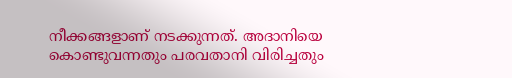നീക്കങ്ങളാണ് നടക്കുന്നത്. അദാനിയെ കൊണ്ടുവന്നതും പരവതാനി വിരിച്ചതും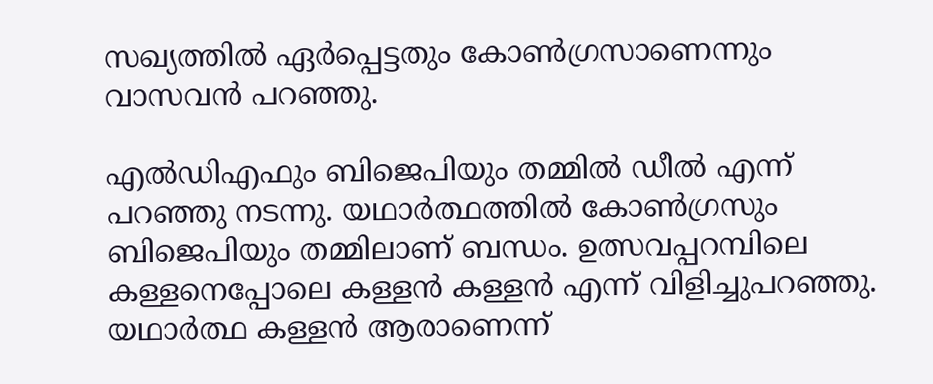സഖ്യത്തില്‍ ഏര്‍പ്പെട്ടതും കോണ്‍ഗ്രസാണെന്നും വാസവന്‍ പറഞ്ഞു.

എല്‍ഡിഎഫും ബിജെപിയും തമ്മില്‍ ഡീല്‍ എന്ന് പറഞ്ഞു നടന്നു. യഥാര്‍ത്ഥത്തില്‍ കോണ്‍ഗ്രസും ബിജെപിയും തമ്മിലാണ് ബന്ധം. ഉത്സവപ്പറമ്പിലെ കള്ളനെപ്പോലെ കള്ളന്‍ കള്ളന്‍ എന്ന് വിളിച്ചുപറഞ്ഞു. യഥാര്‍ത്ഥ കള്ളന്‍ ആരാണെന്ന്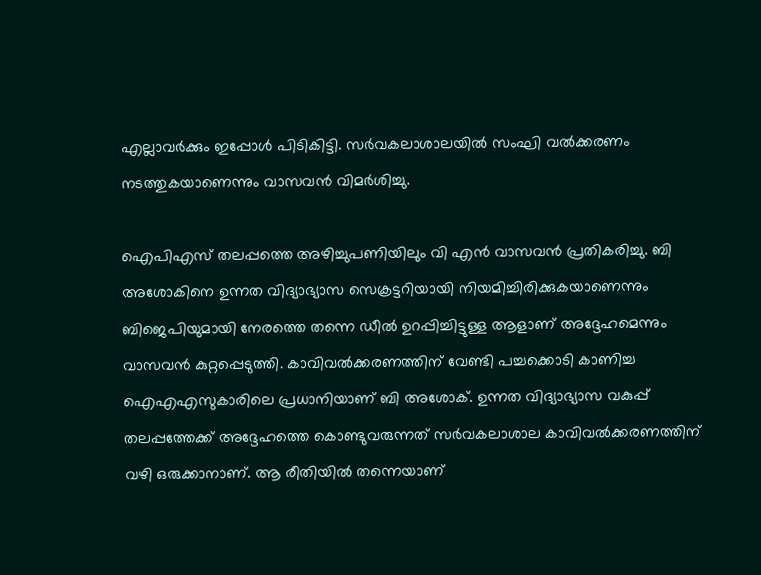എല്ലാവര്‍ക്കും ഇപ്പോള്‍ പിടികിട്ടി. സര്‍വകലാശാലയില്‍ സംഘി വല്‍ക്കരണം നടത്തുകയാണെന്നും വാസവന്‍ വിമര്‍ശിച്ചു.

ഐപിഎസ് തലപ്പത്തെ അഴിച്ചുപണിയിലും വി എന്‍ വാസവന്‍ പ്രതികരിച്ചു. ബി അശോകിനെ ഉന്നത വിദ്യാഭ്യാസ സെക്രട്ടറിയായി നിയമിച്ചിരിക്കുകയാണെന്നും ബിജെപിയുമായി നേരത്തെ തന്നെ ഡീല്‍ ഉറപ്പിച്ചിട്ടുള്ള ആളാണ് അദ്ദേഹമെന്നും വാസവന്‍ കുറ്റപ്പെടുത്തി. കാവിവല്‍ക്കരണത്തിന് വേണ്ടി പച്ചക്കൊടി കാണിച്ച ഐഎഎസുകാരിലെ പ്രധാനിയാണ് ബി അശോക്. ഉന്നത വിദ്യാഭ്യാസ വകുപ്പ് തലപ്പത്തേക്ക് അദ്ദേഹത്തെ കൊണ്ടുവരുന്നത് സര്‍വകലാശാല കാവിവല്‍ക്കരണത്തിന് വഴി ഒരുക്കാനാണ്. ആ രീതിയില്‍ തന്നെയാണ്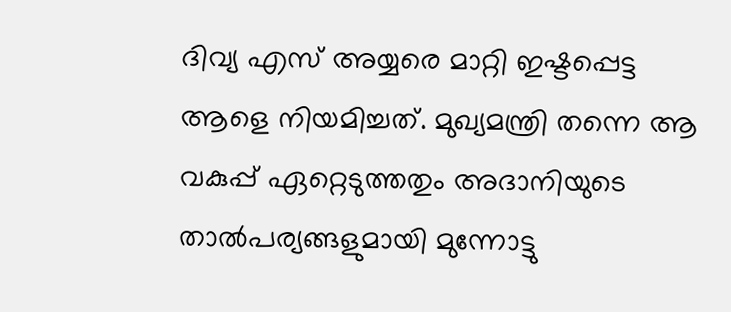ദിവ്യ എസ് അയ്യരെ മാറ്റി ഇഷ്ടപ്പെട്ട ആളെ നിയമിച്ചത്. മുഖ്യമന്ത്രി തന്നെ ആ വകുപ്പ് ഏറ്റെടുത്തതും അദാനിയുടെ താല്‍പര്യങ്ങളുമായി മുന്നോട്ടു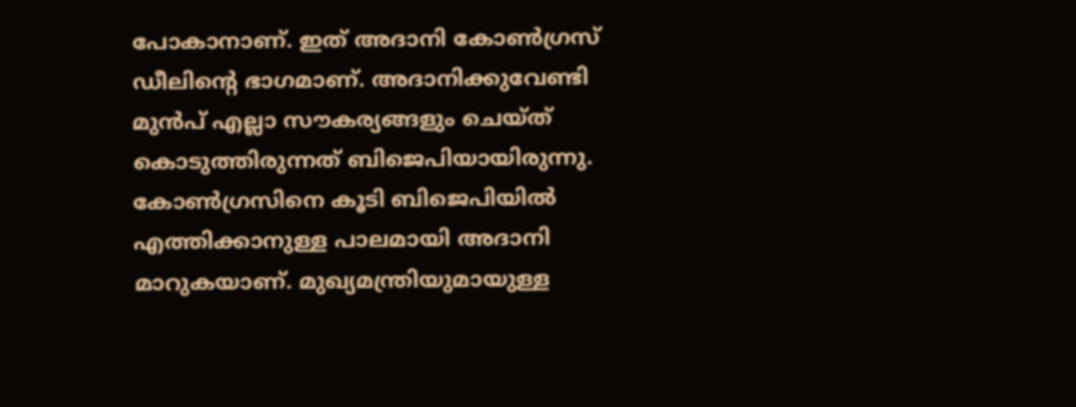പോകാനാണ്. ഇത് അദാനി കോണ്‍ഗ്രസ് ഡീലിന്റെ ഭാഗമാണ്. അദാനിക്കുവേണ്ടി മുന്‍പ് എല്ലാ സൗകര്യങ്ങളും ചെയ്ത് കൊടുത്തിരുന്നത് ബിജെപിയായിരുന്നു. കോണ്‍ഗ്രസിനെ കൂടി ബിജെപിയില്‍ എത്തിക്കാനുള്ള പാലമായി അദാനി മാറുകയാണ്. മുഖ്യമന്ത്രിയുമായുള്ള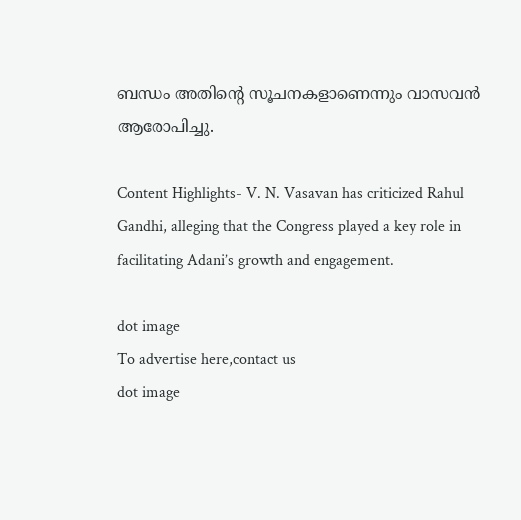ബന്ധം അതിന്റെ സൂചനകളാണെന്നും വാസവന്‍ ആരോപിച്ചു.

Content Highlights- V. N. Vasavan has criticized Rahul Gandhi, alleging that the Congress played a key role in facilitating Adani’s growth and engagement.

dot image
To advertise here,contact us
dot image